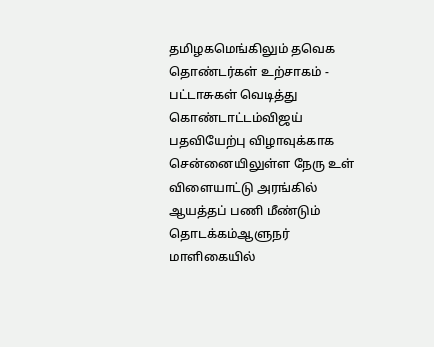தமிழகமெங்கிலும் தவெக தொண்டர்கள் உற்சாகம் - பட்டாசுகள் வெடித்து கொண்டாட்டம்விஜய் பதவியேற்பு விழாவுக்காக சென்னையிலுள்ள நேரு உள் விளையாட்டு அரங்கில் ஆயத்தப் பணி மீண்டும் தொடக்கம்ஆளுநர் மாளிகையில்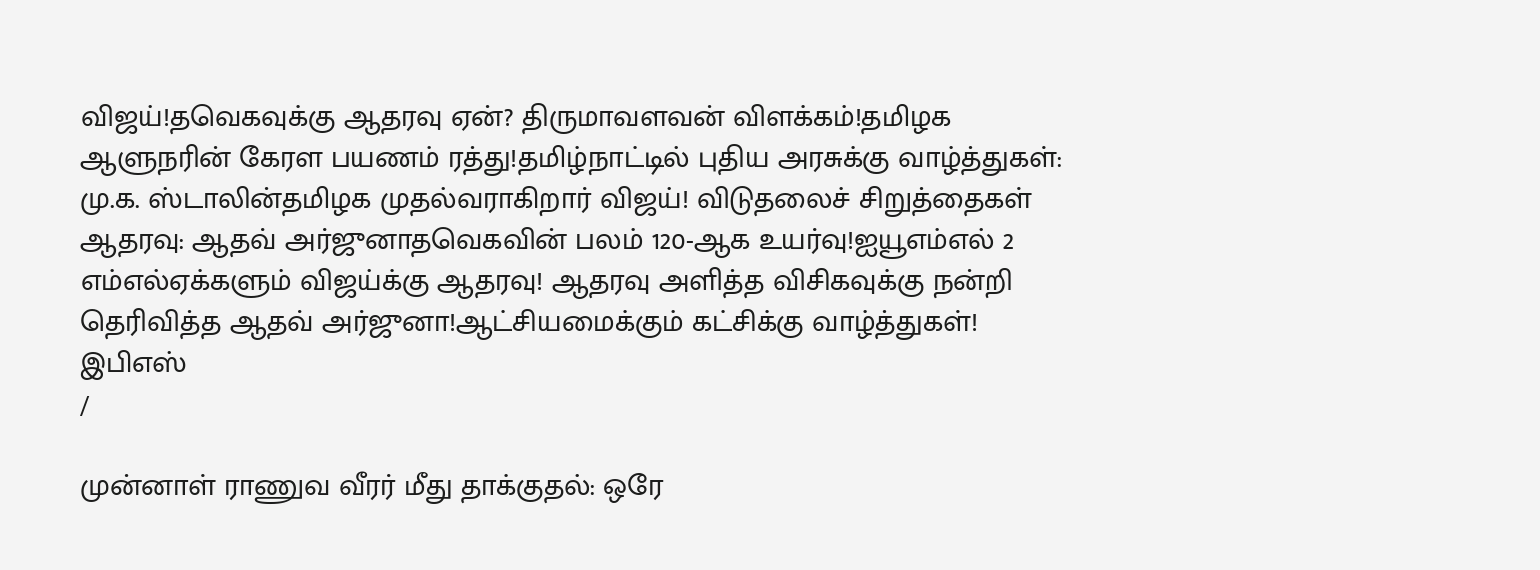விஜய்!தவெகவுக்கு ஆதரவு ஏன்? திருமாவளவன் விளக்கம்!தமிழக ஆளுநரின் கேரள பயணம் ரத்து!தமிழ்நாட்டில் புதிய அரசுக்கு வாழ்த்துகள்: மு.க. ஸ்டாலின்தமிழக முதல்வராகிறார் விஜய்! விடுதலைச் சிறுத்தைகள் ஆதரவு: ஆதவ் அர்ஜுனாதவெகவின் பலம் 120-ஆக உயர்வு!ஐயூஎம்எல் 2 எம்எல்ஏக்களும் விஜய்க்கு ஆதரவு! ஆதரவு அளித்த விசிகவுக்கு நன்றி தெரிவித்த ஆதவ் அர்ஜுனா!ஆட்சியமைக்கும் கட்சிக்கு வாழ்த்துகள்! இபிஎஸ்
/

முன்னாள் ராணுவ வீரர் மீது தாக்குதல்: ஒரே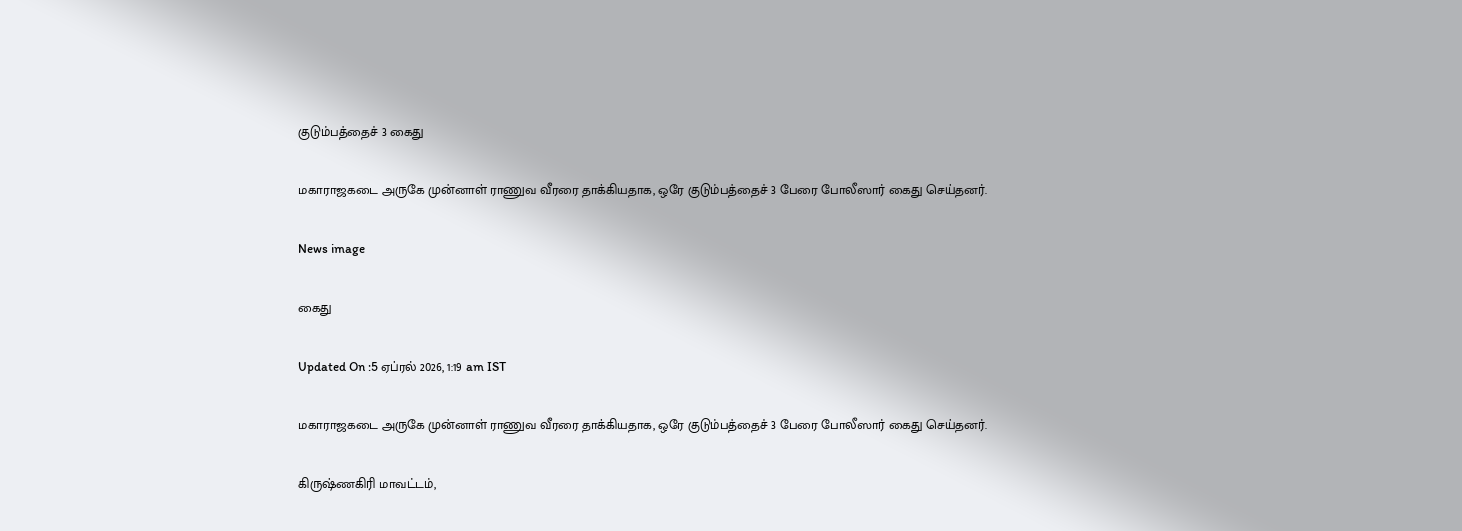குடும்பத்தைச் 3 கைது

மகாராஜகடை அருகே முன்னாள் ராணுவ வீரரை தாக்கியதாக, ஒரே குடும்பத்தைச் 3 பேரை போலீஸார் கைது செய்தனர்.

News image

கைது

Updated On :5 ஏப்ரல் 2026, 1:19 am IST

மகாராஜகடை அருகே முன்னாள் ராணுவ வீரரை தாக்கியதாக, ஒரே குடும்பத்தைச் 3 பேரை போலீஸார் கைது செய்தனர்.

கிருஷ்ணகிரி மாவட்டம்,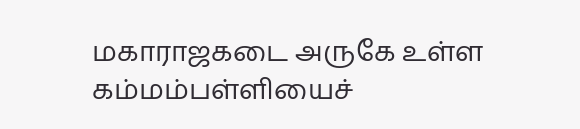மகாராஜகடை அருகே உள்ள கம்மம்பள்ளியைச்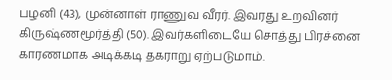பழனி (43), முன்னாள் ராணுவ வீரர். இவரது உறவினர் கிருஷ்ணமூர்த்தி (50). இவர்களிடையே சொத்து பிரச்னை காரணமாக அடிக்கடி தகராறு ஏற்படுமாம்.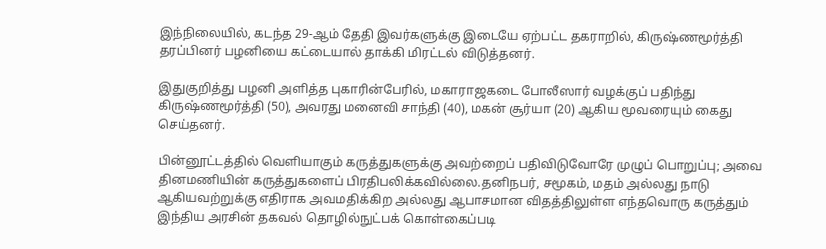இந்நிலையில், கடந்த 29-ஆம் தேதி இவர்களுக்கு இடையே ஏற்பட்ட தகராறில், கிருஷ்ணமூர்த்தி தரப்பினர் பழனியை கட்டையால் தாக்கி மிரட்டல் விடுத்தனர்.

இதுகுறித்து பழனி அளித்த புகாரின்பேரில், மகாராஜகடை போலீஸார் வழக்குப் பதிந்து கிருஷ்ணமூர்த்தி (50), அவரது மனைவி சாந்தி (40), மகன் சூர்யா (20) ஆகிய மூவரையும் கைது செய்தனர்.

பின்னூட்டத்தில் வெளியாகும் கருத்துகளுக்கு அவற்றைப் பதிவிடுவோரே முழுப் பொறுப்பு; அவை தினமணியின் கருத்துகளைப் பிரதிபலிக்கவில்லை.தனிநபர், சமூகம், மதம் அல்லது நாடு ஆகியவற்றுக்கு எதிராக அவமதிக்கிற அல்லது ஆபாசமான விதத்திலுள்ள எந்தவொரு கருத்தும் இந்திய அரசின் தகவல் தொழில்நுட்பக் கொள்கைப்படி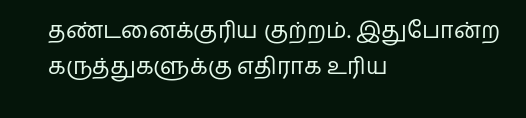தண்டனைக்குரிய குற்றம். இதுபோன்ற கருத்துகளுக்கு எதிராக உரிய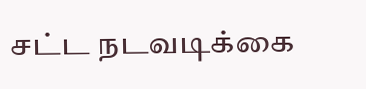சட்ட நடவடிக்கை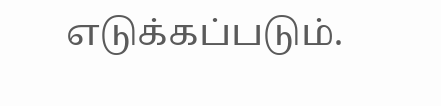எடுக்கப்படும்.